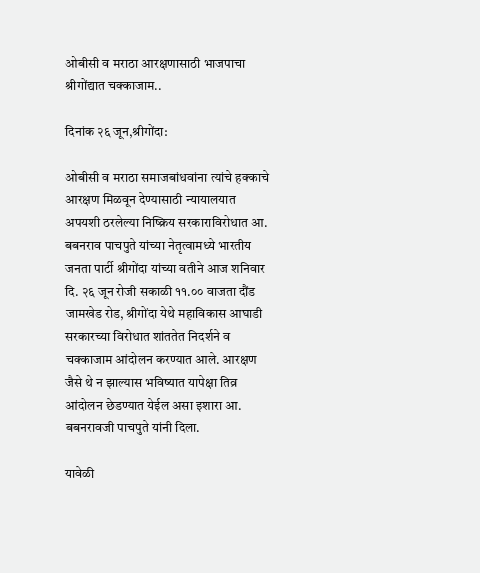ओबीसी व मराठा आरक्षणासाठी भाजपाचा श्रीगोंद्यात चक्काजाम..

दिनांक २६ जून,श्रीगोंदा:

ओबीसी व मराठा समाजबांधवांना त्यांचे हक्काचे आरक्षण मिळवून देण्यासाठी न्यायालयात अपयशी ठरलेल्या निष्क्रिय सरकाराविरोधात आ. बबनराव पाचपुते यांच्या नेतृत्वामध्ये भारतीय जनता पार्टी श्रीगोंदा यांच्या वतीने आज शनिवार दि. २६ जून रोजी सकाळी ११.०० वाजता दौंड जामखेड रोड, श्रीगोंदा येथे महाविकास आघाडी सरकारच्या विरोधात शांततेत निदर्शने व चक्काजाम आंदोलन करण्यात आले. आरक्षण जैसे थे न झाल्यास भविष्यात यापेक्षा तिव्र आंदोलन छेडण्यात येईल असा इशारा आ. बबनरावजी पाचपुते यांनी दिला.

यावेळी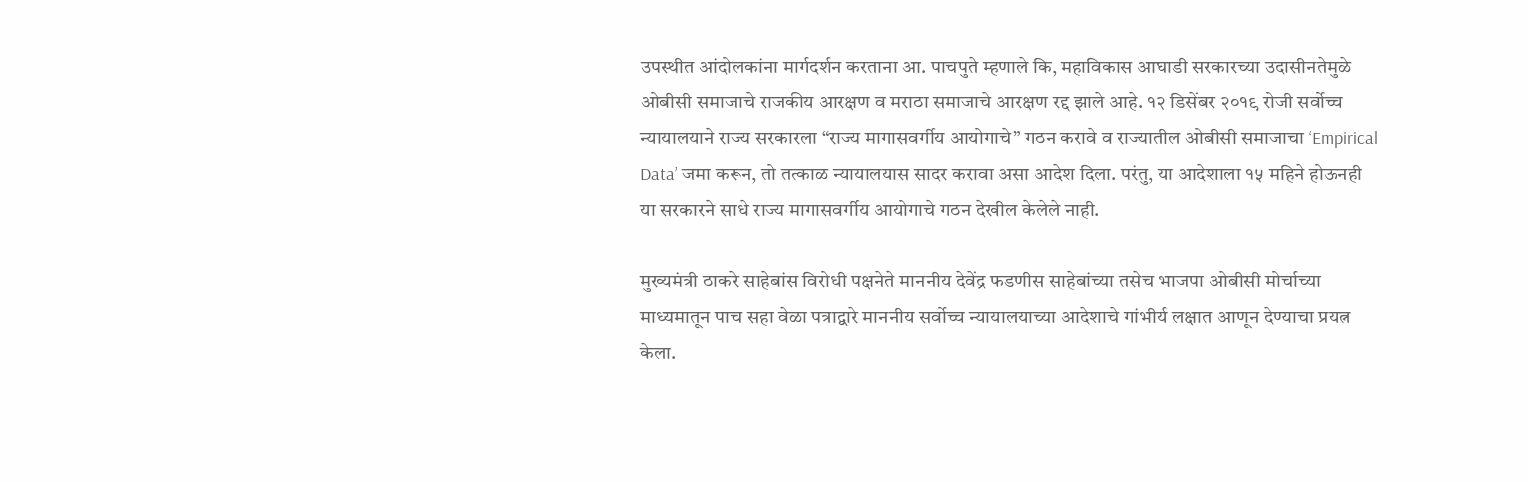उपस्थीत आंदोलकांना मार्गदर्शन करताना आ. पाचपुते म्हणाले कि, महाविकास आघाडी सरकारच्या उदासीनतेमुळे ओबीसी समाजाचे राजकीय आरक्षण व मराठा समाजाचे आरक्षण रद्द झाले आहे. १२ डिसेंबर २०१९ रोजी सर्वोच्च न्यायालयाने राज्य सरकारला “राज्य मागासवर्गीय आयोगाचे” गठन करावे व राज्यातील ओबीसी समाजाचा ‘Empirical Data’ जमा करून, तो तत्काळ न्यायालयास सादर करावा असा आदेश दिला. परंतु, या आदेशाला १५ महिने होऊनही या सरकारने साधे राज्य मागासवर्गीय आयोगाचे गठन देखील केलेले नाही.

मुख्यमंत्री ठाकरे साहेबांस विरोधी पक्षनेते माननीय देवेंद्र फडणीस साहेबांच्या तसेच भाजपा ओबीसी मोर्चाच्या माध्यमातून पाच सहा वेळा पत्राद्वारे माननीय सर्वोच्च न्यायालयाच्या आदेशाचे गांभीर्य लक्षात आणून देण्याचा प्रयत्न केला.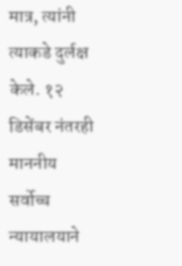मात्र, त्यांनी त्याकडे दुर्लक्ष केले. १२ डिसेंबर नंतरही माननीय सर्वोच्च न्यायालयाने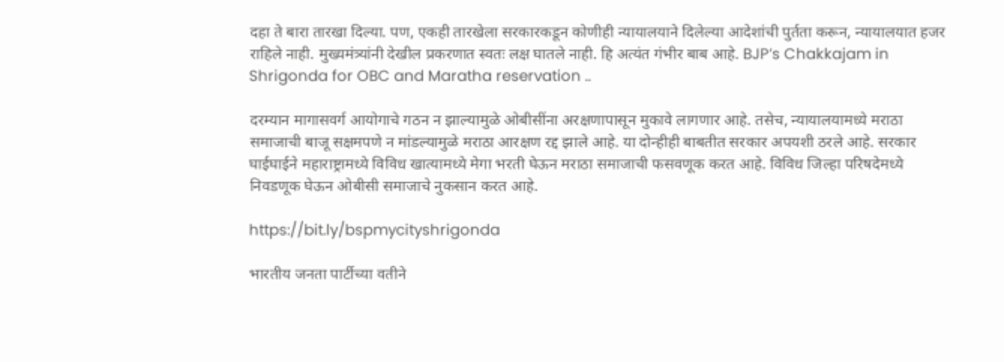दहा ते बारा तारखा दिल्या. पण, एकही तारखेला सरकारकडून कोणीही न्यायालयाने दिलेल्या आदेशांची पुर्तता करून, न्यायालयात हजर राहिले नाही. मुख्यमंत्र्यांनी देखील प्रकरणात स्वतः लक्ष घातले नाही. हि अत्यंत गंभीर बाब आहे. BJP’s Chakkajam in Shrigonda for OBC and Maratha reservation ..

दरम्यान मागासवर्ग आयोगाचे गठन न झाल्यामुळे ओबीसींना अरक्षणापासून मुकावे लागणार आहे. तसेच, न्यायालयामध्ये मराठा समाजाची बाजू सक्षमपणे न मांडल्यामुळे मराठा आरक्षण रद्द झाले आहे. या दोन्हीही बाबतीत सरकार अपयशी ठरले आहे. सरकार घाईघाईने महाराष्ट्रामध्ये विविध खात्यामध्ये मेगा भरती घेऊन मराठा समाजाची फसवणूक करत आहे. विविध जिल्हा परिषदेमध्ये निवडणूक घेऊन ओबीसी समाजाचे नुकसान करत आहे.

https://bit.ly/bspmycityshrigonda

भारतीय जनता पार्टीच्या वतीने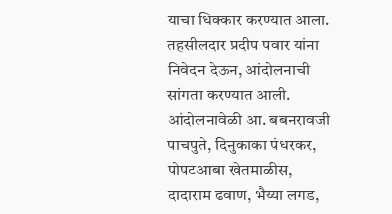याचा धिक्कार करण्यात आला. तहसीलदार प्रदीप पवार यांना निवेदन देऊन, आंदोलनाची सांगता करण्यात आली. आंदोलनावेळी आ. बबनरावजी पाचपुते, दिनुकाका पंधरकर, पोपटआबा खेतमाळीस, दादाराम ढवाण, भैय्या लगड,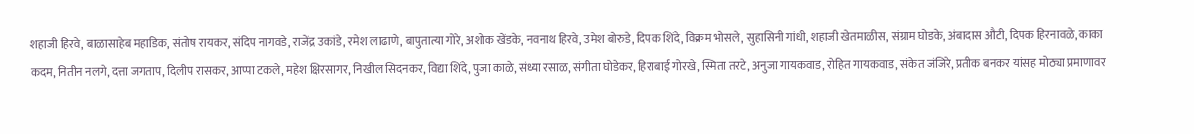शहाजी हिरवे, बाळासाहेब महाडिक, संतोष रायकर, संदिप नागवडे, राजेंद्र उकांडे, रमेश लाढाणे, बापुतात्या गोरे, अशोक खेंडके, नवनाथ हिरवे, उमेश बोरुडे, दिपक शिंदे, विक्रम भोसले, सुहासिनी गांधी, शहाजी खेतमाळीस, संग्राम घोडके, अंबादास औटी, दिपक हिरनावळे, काका कदम, नितीन नलगे, दत्ता जगताप, दिलीप रासकर, आप्पा टकले, महेश क्षिरसागर, निखील सिदनकर, विद्या शिंदे, पुजा काळे, संध्या रसाळ, संगीता घोडेकर, हिराबाई गोरखे, स्मिता तरटे, अनुजा गायकवाड, रोहित गायकवाड, संकेत जंजिरे, प्रतीक बनकर यांसह मोठ्या प्रमाणावर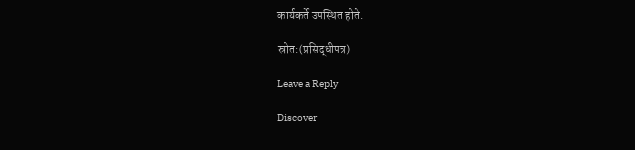कार्यकर्ते उपस्थित होते.

स्रोत:(प्रसिद्धीपत्र)

Leave a Reply

Discover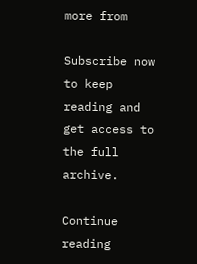more from

Subscribe now to keep reading and get access to the full archive.

Continue reading